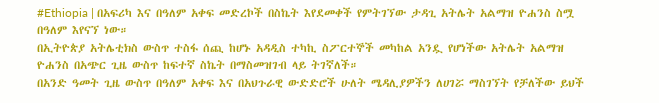#Ethiopia | በአፍሪካ እና በዓለም አቀፍ መድረኮች በስኬት እየደመቀች የምትገኘው ታዳጊ አትሌት አልማዝ ዮሐንስ ስሟ በዓለም እየናኘ ነው።
በኢትዮጵያ አትሌቲክስ ውስጥ ተስፋ ሰጪ ከሆኑ አዳዲስ ተካኪ ስፖርተኞች መካከል አንዷ የሆነችው አትሌት አልማዝ ዮሐንስ በአጭር ጊዜ ውስጥ ከፍተኛ ስኬት በማስመዝገብ ላይ ትገኛለች።
በአንድ ዓመት ጊዜ ውስጥ በዓለም አቀፍ እና በአህጉራዊ ውድድሮች ሁለት ሜዳሊያዎችን ለሀገሯ ማስገኘት የቻለችው ይህች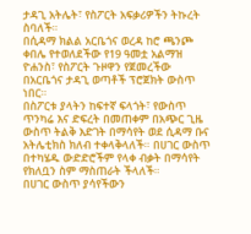ታዳጊ አትሌት፣ የስፖርት አፍቃሪዎችን ትኩረት ስባለች።
በሲዳማ ክልል አርቤጎና ወረዳ ከሮ ጫንጮ ቀበሌ የተወለደችው የ19 ዓመቷ አልማዝ ዮሐንስ፣ የስፖርት ጉዞዋን የጀመረችው በአርቤጎና ታዳጊ ወጣቶች ፕሮጀክት ውስጥ ነበር።
በስፖርቱ ያላትን ከፍተኛ ፍላጎት፣ የውስጥ ጥንካሬ እና ድፍረት በመጠቀም በአጭር ጊዜ ውስጥ ትልቅ እድገት በማሳየት ወደ ሲዳማ ቡና አትሌቲክስ ክለብ ተቀላቅላለች። በሀገር ውስጥ በተካሄዱ ውድድሮችም የላቀ ብቃት በማሳየት የክለቧን ስም ማስጠራት ችላለች።
በሀገር ውስጥ ያሳየችውን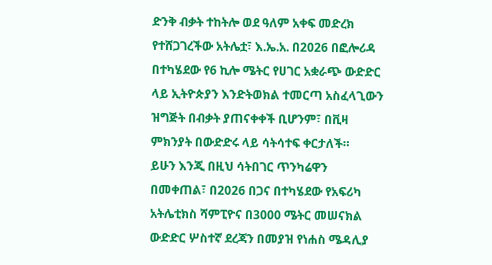ድንቅ ብቃት ተከትሎ ወደ ዓለም አቀፍ መድረክ የተሸጋገረችው አትሌቷ፣ እ.ኤ.አ. በ2026 በፎሎሪዳ በተካሄደው የ6 ኪሎ ሜትር የሀገር አቋራጭ ውድድር ላይ ኢትዮጵያን እንድትወክል ተመርጣ አስፈላጊውን ዝግጅት በብቃት ያጠናቀቀች ቢሆንም፣ በቪዛ ምክንያት በውድድሩ ላይ ሳትሳተፍ ቀርታለች።
ይሁን እንጂ በዚህ ሳትበገር ጥንካሬዋን በመቀጠል፣ በ2026 በጋና በተካሄደው የአፍሪካ አትሌቲክስ ሻምፒዮና በ3000 ሜትር መሠናክል ውድድር ሦስተኛ ደረጃን በመያዝ የነሐስ ሜዳሊያ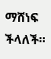ማሸነፍ ችላለች።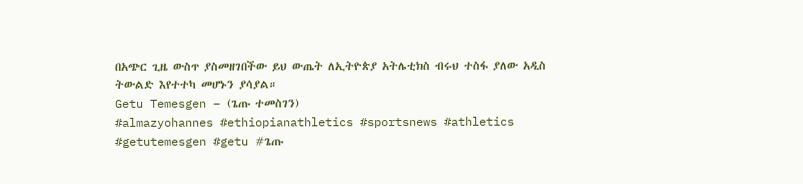በአጭር ጊዜ ውስጥ ያስመዘገበችው ይህ ውጤት ለኢትዮጵያ አትሌቲክስ ብሩህ ተስፋ ያለው አዲስ ትውልድ እየተተካ መሆኑን ያሳያል።
Getu Temesgen – (ጌጡ ተመስገን)
#almazyohannes #ethiopianathletics #sportsnews #athletics #getutemesgen #getu #ጌጡ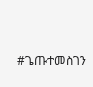#ጌጡተመስገን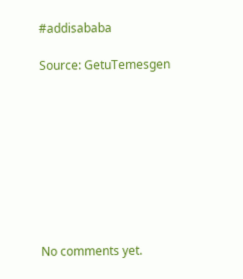#addisababa

Source: GetuTemesgen









No comments yet.